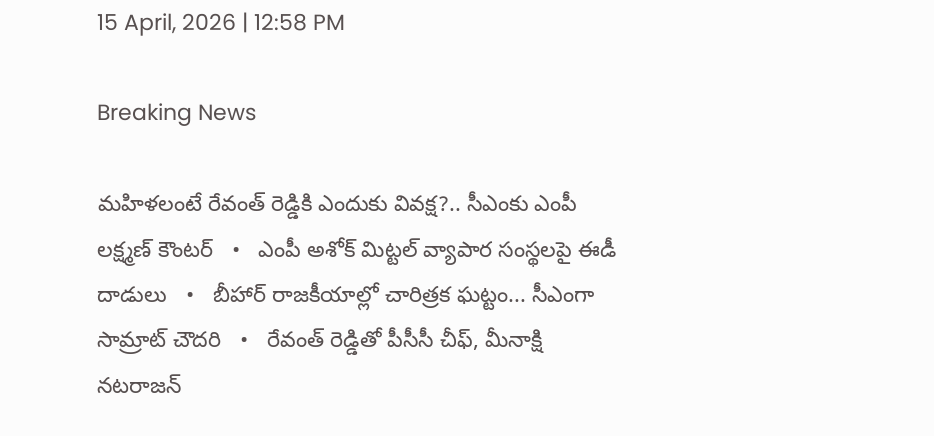15 April, 2026 | 12:58 PM

Breaking News

మహిళలంటే రేవంత్ రెడ్డికి ఎందుకు వివక్ష?.. సీఎంకు ఎంపీ లక్ష్మణ్ కౌంటర్   •   ఎంపీ అశోక్ మిట్టల్‌ వ్యాపార సంస్థలపై ఈడీ దాడులు   •   బీహార్ రాజకీయాల్లో చారిత్రక ఘట్టం... సీఎంగా సామ్రాట్‌ చౌదరి   •   రేవంత్‌ రెడ్డితో పీసీసీ చీఫ్, మీనాక్షి నటరాజన్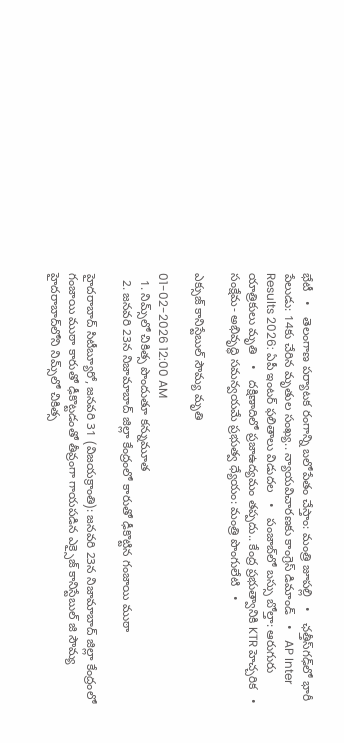భేటీ   •   తెలంగాణ పర్యాటక రంగాన్ని బలోపేతం చేస్తాం: మంత్రి జూపల్లి   •   ఛత్తీస్‌గఢ్‌లో భారీ పేలుడు: 14కు చేరిన మృతుల సంఖ్య.. న్యాయవిచారణకు కాంగ్రెస్ డిమాండ్   •   AP Inter Results 2026: ఏపీ ఇంటర్ ఫలితాలు విడుదల   •   పంజాబ్‌లో బస్సు బోల్తా: ఆరుగురు యాత్రికులు మృతి   •   దక్షిణాదిలో ప్రజాఉద్యమం తప్పదు.. కేంద్ర ప్రభుత్వానికి KTR హెచ్చరిక   •   సంక్షేమ- అభివృద్ధి సమన్వయమే ప్రభుత్వ ధ్యేయం: మంత్రి పొంగులేటి   •

ఎక్సుజ్ కానిస్టేబుల్ సౌమ్య మృతి

01-02-2026 12:00 AM
  1. నిమ్స్‌లో చికిత్స పొందుతూ కన్నుమూత
  2. జనవరి 23న నిజామాబాద్ జిల్లా కేంద్రంలో కారుతో ఢీకొట్టిన గంజాయి ముఠా

హైదరాబాద్ సిటీబ్యూరో, జనవరి 31 (విజయక్రాంతి): జనవరి 23న నిజామాబాద్ జిల్లా కేంద్రంలో గంజాయి ముఠా కారుతో ఢీకొట్టడంతో తీవ్రంగా గాయపడిన ఎక్సైజ్ కానిస్టేబుల్ జి సౌమ్య హైదరాబాద్‌లోని నిమ్స్‌లో చికిత్స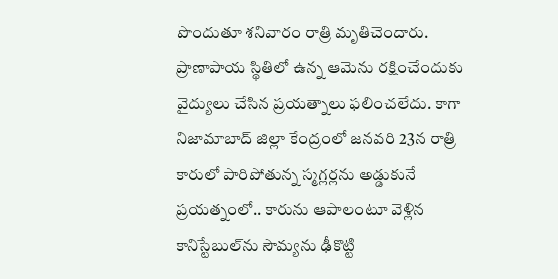పొందుతూ శనివారం రాత్రి మృతిచెందారు. ప్రాణాపాయ స్థితిలో ఉన్న ఆమెను రక్షించేందుకు వైద్యులు చేసిన ప్రయత్నాలు ఫలించలేదు. కాగా నిజామాబాద్ జిల్లా కేంద్రంలో జనవరి 23న రాత్రి కారులో పారిపోతున్న స్మగ్లర్లను అడ్డుకునే ప్రయత్నంలో.. కారును ఆపాలంటూ వెళ్లిన కానిస్టేబుల్‌ను సౌమ్యను ఢీకొట్టి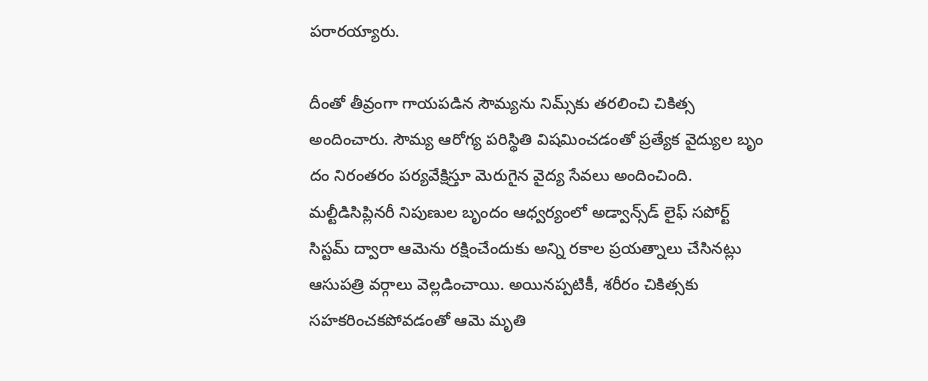పరారయ్యారు.

దీంతో తీవ్రంగా గాయపడిన సౌమ్యను నిమ్స్‌కు తరలించి చికిత్స అందించారు. సౌమ్య ఆరోగ్య పరిస్థితి విషమించడంతో ప్రత్యేక వైద్యుల బృం దం నిరంతరం పర్యవేక్షిస్తూ మెరుగైన వైద్య సేవలు అందించింది. మల్టీడిసిప్లినరీ నిపుణుల బృందం ఆధ్వర్యంలో అడ్వాన్స్‌డ్ లైఫ్ సపోర్ట్ సిస్టమ్ ద్వారా ఆమెను రక్షించేందుకు అన్ని రకాల ప్రయత్నాలు చేసినట్లు ఆసుపత్రి వర్గాలు వెల్లడించాయి. అయినప్పటికీ, శరీరం చికిత్సకు సహకరించకపోవడంతో ఆమె మృతి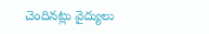చెందినట్లు వైద్యులు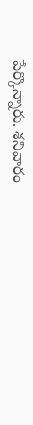పేర్కొన్నారు. శనివారం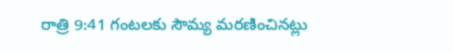రాత్రి 9:41 గంటలకు సౌమ్య మరణించినట్లు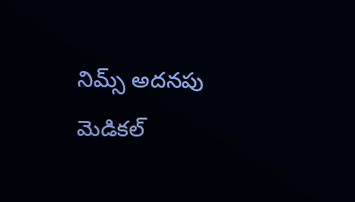నిమ్స్ అదనపు మెడికల్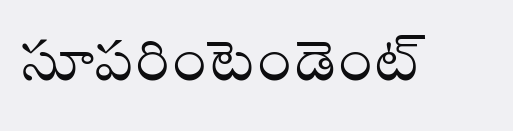సూపరింటెండెంట్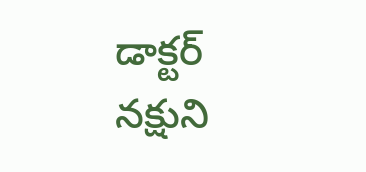డాక్టర్ నక్షుని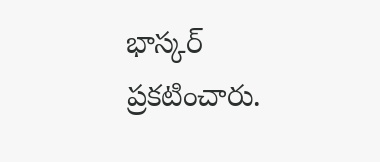భాస్కర్ ప్రకటించారు.